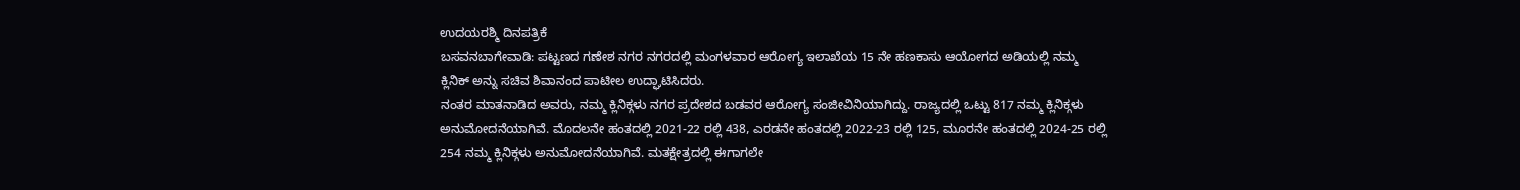ಉದಯರಶ್ಮಿ ದಿನಪತ್ರಿಕೆ
ಬಸವನಬಾಗೇವಾಡಿ: ಪಟ್ಟಣದ ಗಣೇಶ ನಗರ ನಗರದಲ್ಲಿ ಮಂಗಳವಾರ ಆರೋಗ್ಯ ಇಲಾಖೆಯ 15 ನೇ ಹಣಕಾಸು ಆಯೋಗದ ಅಡಿಯಲ್ಲಿ ನಮ್ಮ ಕ್ಲಿನಿಕ್ ಅನ್ನು ಸಚಿವ ಶಿವಾನಂದ ಪಾಟೀಲ ಉದ್ಘಾಟಿಸಿದರು.
ನಂತರ ಮಾತನಾಡಿದ ಅವರು, ನಮ್ಮ ಕ್ಲಿನಿಕ್ಗಳು ನಗರ ಪ್ರದೇಶದ ಬಡವರ ಆರೋಗ್ಯ ಸಂಜೀವಿನಿಯಾಗಿದ್ದು. ರಾಜ್ಯದಲ್ಲಿ ಒಟ್ಟು 817 ನಮ್ಮ ಕ್ಲಿನಿಕ್ಗಳು ಅನುಮೋದನೆಯಾಗಿವೆ. ಮೊದಲನೇ ಹಂತದಲ್ಲಿ 2021-22 ರಲ್ಲಿ 438, ಎರಡನೇ ಹಂತದಲ್ಲಿ 2022-23 ರಲ್ಲಿ 125, ಮೂರನೇ ಹಂತದಲ್ಲಿ 2024-25 ರಲ್ಲಿ 254 ನಮ್ಮ ಕ್ಲಿನಿಕ್ಗಳು ಅನುಮೋದನೆಯಾಗಿವೆ. ಮತಕ್ಷೇತ್ರದಲ್ಲಿ ಈಗಾಗಲೇ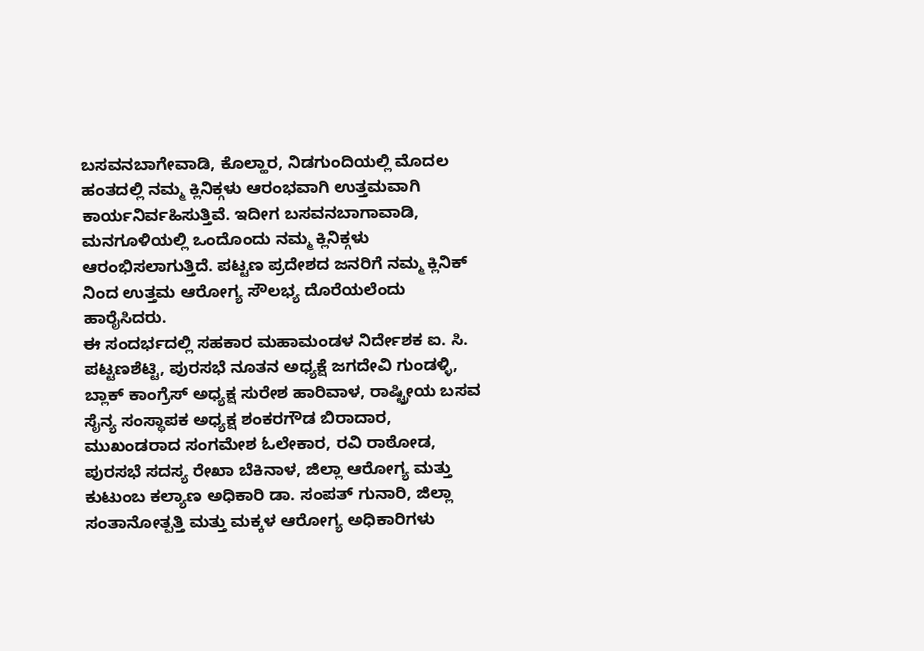ಬಸವನಬಾಗೇವಾಡಿ, ಕೊಲ್ಹಾರ, ನಿಡಗುಂದಿಯಲ್ಲಿ ಮೊದಲ ಹಂತದಲ್ಲಿ ನಮ್ಮ ಕ್ಲಿನಿಕ್ಗಳು ಆರಂಭವಾಗಿ ಉತ್ತಮವಾಗಿ ಕಾರ್ಯನಿರ್ವಹಿಸುತ್ತಿವೆ. ಇದೀಗ ಬಸವನಬಾಗಾವಾಡಿ, ಮನಗೂಳಿಯಲ್ಲಿ ಒಂದೊಂದು ನಮ್ಮ ಕ್ಲಿನಿಕ್ಗಳು ಆರಂಭಿಸಲಾಗುತ್ತಿದೆ. ಪಟ್ಟಣ ಪ್ರದೇಶದ ಜನರಿಗೆ ನಮ್ಮ ಕ್ಲಿನಿಕ್ ನಿಂದ ಉತ್ತಮ ಆರೋಗ್ಯ ಸೌಲಭ್ಯ ದೊರೆಯಲೆಂದು ಹಾರೈಸಿದರು.
ಈ ಸಂದರ್ಭದಲ್ಲಿ ಸಹಕಾರ ಮಹಾಮಂಡಳ ನಿರ್ದೇಶಕ ಐ. ಸಿ. ಪಟ್ಟಣಶೆಟ್ಟಿ, ಪುರಸಭೆ ನೂತನ ಅಧ್ಯಕ್ಷೆ ಜಗದೇವಿ ಗುಂಡಳ್ಳಿ, ಬ್ಲಾಕ್ ಕಾಂಗ್ರೆಸ್ ಅಧ್ಯಕ್ಷ ಸುರೇಶ ಹಾರಿವಾಳ, ರಾಷ್ಟ್ರೀಯ ಬಸವ ಸೈನ್ಯ ಸಂಸ್ಥಾಪಕ ಅಧ್ಯಕ್ಷ ಶಂಕರಗೌಡ ಬಿರಾದಾರ, ಮುಖಂಡರಾದ ಸಂಗಮೇಶ ಓಲೇಕಾರ, ರವಿ ರಾಠೋಡ, ಪುರಸಭೆ ಸದಸ್ಯ ರೇಖಾ ಬೆಕಿನಾಳ, ಜಿಲ್ಲಾ ಆರೋಗ್ಯ ಮತ್ತು ಕುಟುಂಬ ಕಲ್ಯಾಣ ಅಧಿಕಾರಿ ಡಾ. ಸಂಪತ್ ಗುನಾರಿ, ಜಿಲ್ಲಾ ಸಂತಾನೋತ್ಪತ್ತಿ ಮತ್ತು ಮಕ್ಕಳ ಆರೋಗ್ಯ ಅಧಿಕಾರಿಗಳು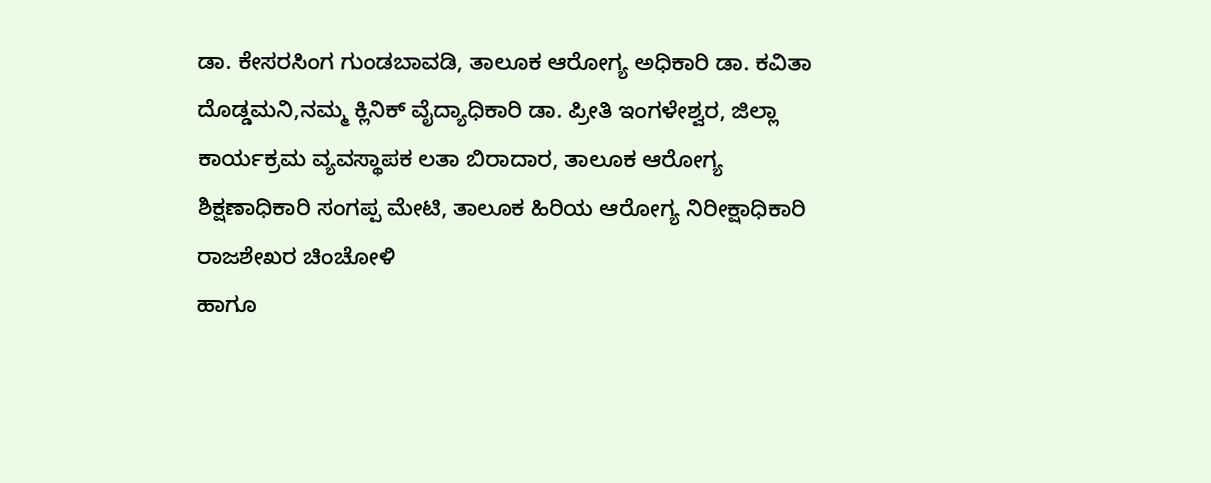ಡಾ. ಕೇಸರಸಿಂಗ ಗುಂಡಬಾವಡಿ, ತಾಲೂಕ ಆರೋಗ್ಯ ಅಧಿಕಾರಿ ಡಾ. ಕವಿತಾ ದೊಡ್ಡಮನಿ,ನಮ್ಮ ಕ್ಲಿನಿಕ್ ವೈದ್ಯಾಧಿಕಾರಿ ಡಾ. ಪ್ರೀತಿ ಇಂಗಳೇಶ್ವರ, ಜಿಲ್ಲಾ ಕಾರ್ಯಕ್ರಮ ವ್ಯವಸ್ಥಾಪಕ ಲತಾ ಬಿರಾದಾರ, ತಾಲೂಕ ಆರೋಗ್ಯ ಶಿಕ್ಷಣಾಧಿಕಾರಿ ಸಂಗಪ್ಪ ಮೇಟಿ, ತಾಲೂಕ ಹಿರಿಯ ಆರೋಗ್ಯ ನಿರೀಕ್ಷಾಧಿಕಾರಿ ರಾಜಶೇಖರ ಚಿಂಚೋಳಿ
ಹಾಗೂ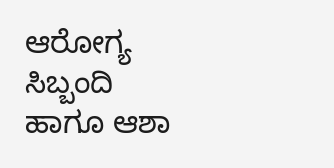ಆರೋಗ್ಯ ಸಿಬ್ಬಂದಿ ಹಾಗೂ ಆಶಾ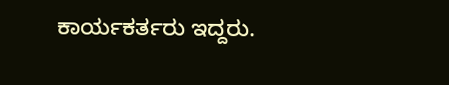ಕಾರ್ಯಕರ್ತರು ಇದ್ದರು.